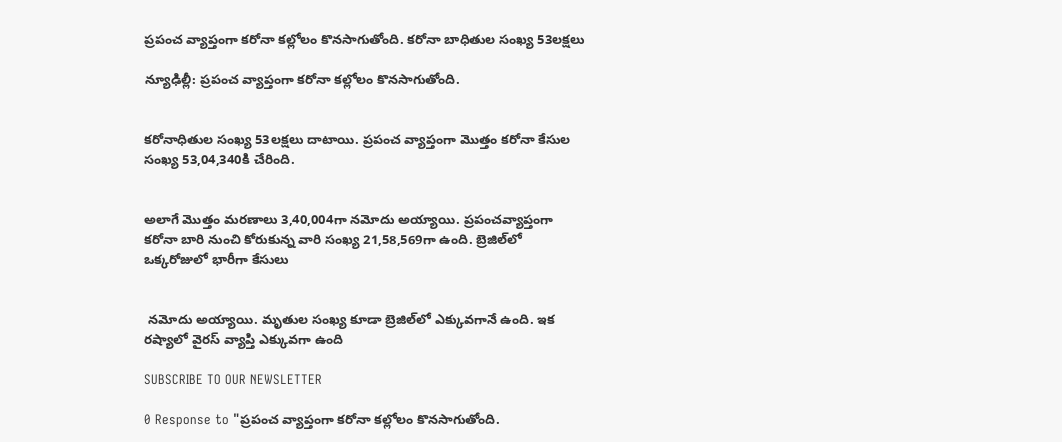ప్రపంచ వ్యాప్తంగా కరోనా కల్లోలం కొనసాగుతోంది. కరోనా బాధితుల సంఖ్య 53లక్షలు

న్యూఢిల్లీ: ప్రపంచ వ్యాప్తంగా కరోనా కల్లోలం కొనసాగుతోంది.


కరోనాధితుల సంఖ్య 53లక్షలు దాటాయి. ప్రపంచ వ్యాప్తంగా మొత్తం కరోనా కేసుల సంఖ్య 53,04,340కి చేరింది.


అలాగే మొత్తం మరణాలు 3,40,004గా నమోదు అయ్యాయి. ప్రపంచవ్యాప్తంగా కరోనా బారి నుంచి కోరుకున్న వారి సంఖ్య 21,58,569గా ఉంది. బ్రెజిల్‌లో ఒక్కరోజులో భారీగా కేసులు


 నమోదు అయ్యాయి. మృతుల సంఖ్య కూడా బ్రెజిల్‌లో ఎక్కువగానే ఉంది. ఇక రష్యాలో వైరస్ వ్యాప్తి ఎక్కువగా ఉంది

SUBSCRIBE TO OUR NEWSLETTER

0 Response to "ప్రపంచ వ్యాప్తంగా కరోనా కల్లోలం కొనసాగుతోంది.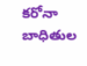కరోనా బాధితుల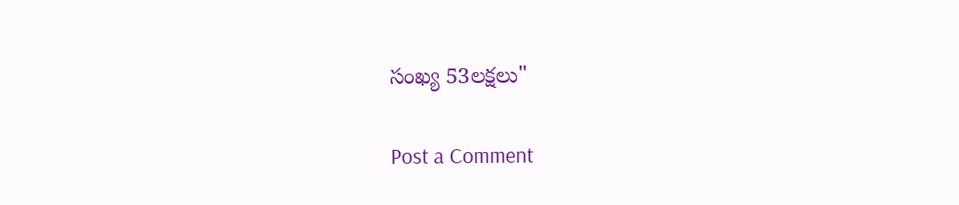సంఖ్య 53లక్షలు"

Post a Comment